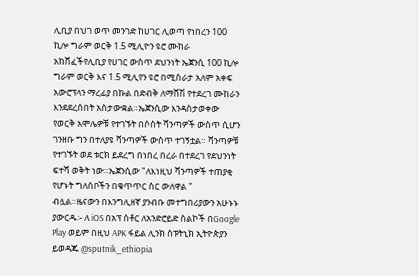ሊቢያ በህገ ወጥ መንገድ ከሀገር ሊወጣ የነበረን 100 ኪሎ ግራም ወርቅ 1.5 ሚሊዮን ዩሮ ሙከራ አከሸፈችየሊቢያ የሀገር ውስጥ ደህንነት ኤጀንሲ 100 ኪሎ ግራም ወርቅ እና 1.5 ሚሊየን ዩሮ በሚስራታ አለም አቀፍ አውሮፕላን ማረፊያ በኩል በድብቅ ለማሸሽ የተደረገ ሙከራን እንደደረሰበት አስታውቋል።ኤጀንሲው እንዳስታወቀው የወርቅ አሞሌዎቹ የተገኙት በሶስት ሻንጣዎች ውስጥ ሲሆን ገንዘቡ ግን በተለያዩ ሻንጣዎች ውስጥ ተገኝቷል። ሻንጣዎቹ የተገኙት ወደ ቱርክ ይደረግ በነበረ በረራ በተደረገ የደህንነት ፍተሻ ወቅት ነው።ኤጀንሲው "ለእነዚህ ሻንጣዎች ተጠያቂ የሆኑት ግለሰቦችን በቁጥጥር ስር ውለዋል " ብሏል።ዜናውን በእንግሊዘኛ ያንብቡ መተግበሪያውን አሁኑኑ ያውርዱ፡- ለ iOS በአፕ ስቶር ለአንድሮይድ ስልኮች በGoogle Play ወይም በዚህ APK ፋይል ሊንክ ስፑትኒክ ኢትዮጵያን ይወዳጁ @sputnik_ethiopia